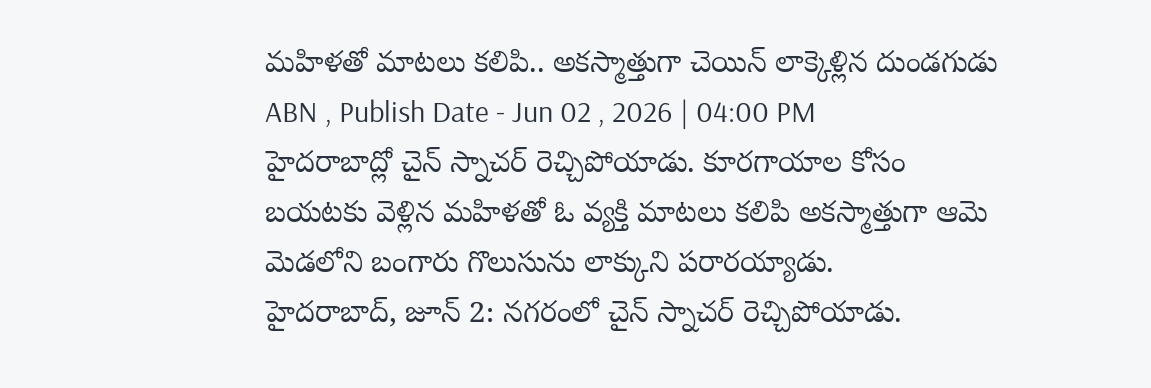మహిళతో మాటలు కలిపి.. అకస్మాత్తుగా చెయిన్ లాక్కెళ్లిన దుండగుడు
ABN , Publish Date - Jun 02 , 2026 | 04:00 PM
హైదరాబాద్లో చైన్ స్నాచర్ రెచ్చిపోయాడు. కూరగాయాల కోసం బయటకు వెళ్లిన మహిళతో ఓ వ్యక్తి మాటలు కలిపి అకస్మాత్తుగా ఆమె మెడలోని బంగారు గొలుసును లాక్కుని పరారయ్యాడు.
హైదరాబాద్, జూన్ 2: నగరంలో చైన్ స్నాచర్ రెచ్చిపోయాడు.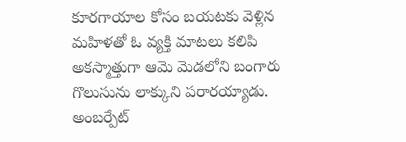కూరగాయాల కోసం బయటకు వెళ్లిన మహిళతో ఓ వ్యక్తి మాటలు కలిపి అకస్మాత్తుగా ఆమె మెడలోని బంగారు గొలుసును లాక్కుని పరారయ్యాడు. అంబర్పేట్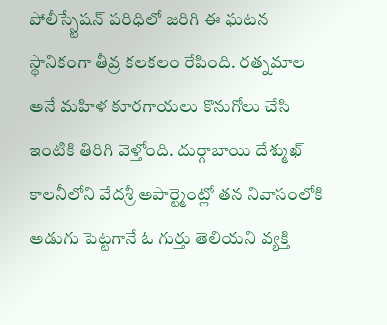పోలీస్స్టేషన్ పరిధిలో జరిగి ఈ ఘటన స్థానికంగా తీవ్ర కలకలం రేపింది. రత్నమాల అనే మహిళ కూరగాయలు కొనుగోలు చేసి ఇంటికి తిరిగి వెళ్తోంది. దుర్గాబాయి దేశ్ముఖ్ కాలనీలోని వేదశ్రీ అపార్ట్మెంట్లో తన నివాసంలోకి అడుగు పెట్టగానే ఓ గుర్తు తెలియని వ్యక్తి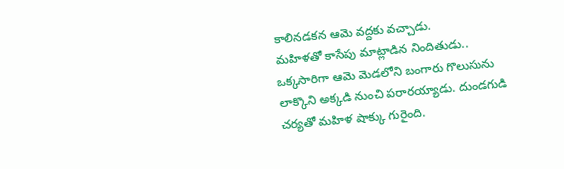కాలినడకన ఆమె వద్దకు వచ్చాడు.
మహిళతో కాసేపు మాట్లాడిన నిందితుడు.. ఒక్కసారిగా ఆమె మెడలోని బంగారు గొలుసును లాక్కొని అక్కడి నుంచి పరారయ్యాడు. దుండగుడి చర్యతో మహిళ షాక్కు గురైంది.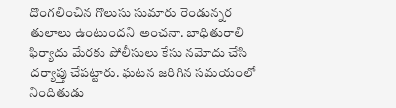దొంగలించిన గొలుసు సుమారు రెండున్నర తులాలు ఉంటుందని అంచనా. బాధితురాలి ఫిర్యాదు మేరకు పోలీసులు కేసు నమోదు చేసి దర్యాప్తు చేపట్టారు. ఘటన జరిగిన సమయంలో నిందితుడు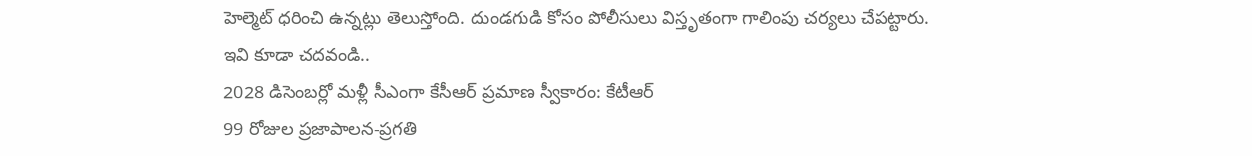హెల్మెట్ ధరించి ఉన్నట్లు తెలుస్తోంది. దుండగుడి కోసం పోలీసులు విస్తృతంగా గాలింపు చర్యలు చేపట్టారు.
ఇవి కూడా చదవండి..
2028 డిసెంబర్లో మళ్లీ సీఎంగా కేసీఆర్ ప్రమాణ స్వీకారం: కేటీఆర్
99 రోజుల ప్రజాపాలన-ప్రగతి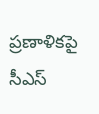ప్రణాళికపై సీఎస్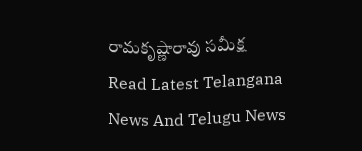రామకృష్ణారావు సమీక్ష
Read Latest Telangana News And Telugu News